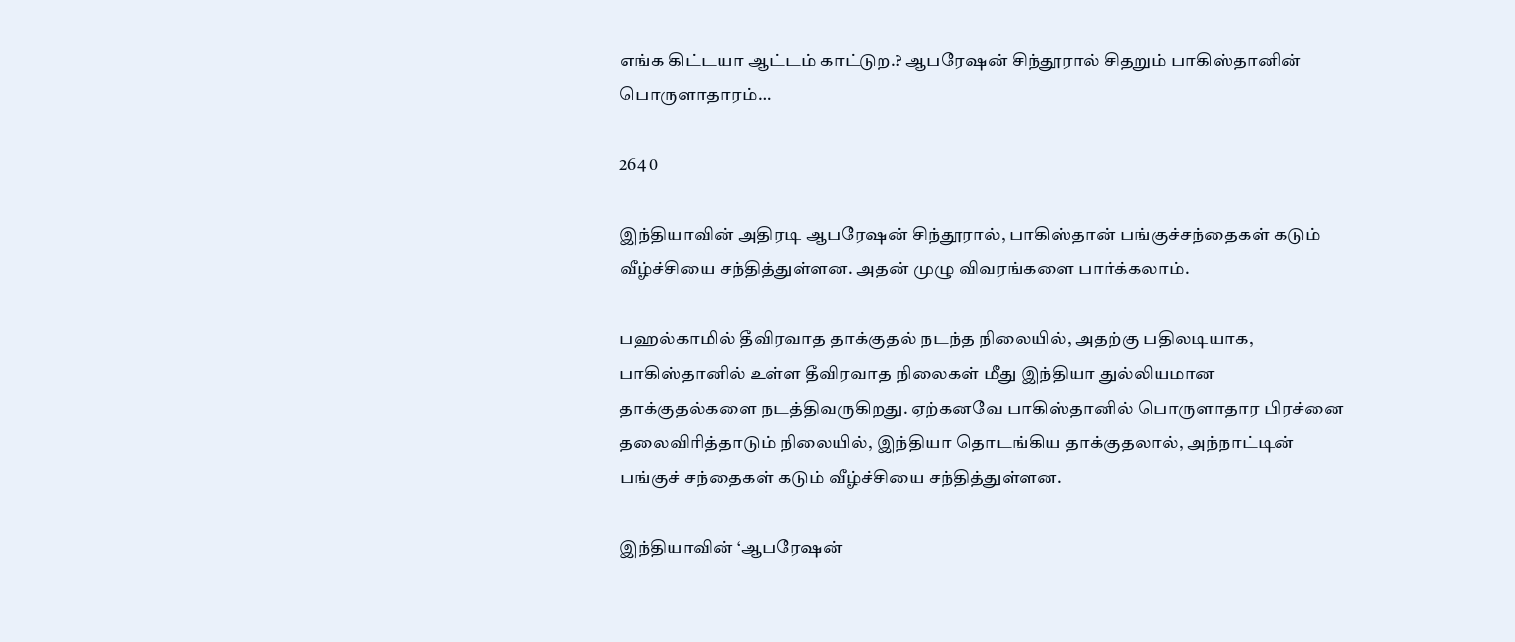எங்க கிட்டயா ஆட்டம் காட்டுற.? ஆபரேஷன் சிந்தூரால் சிதறும் பாகிஸ்தானின் பொருளாதாரம்…

264 0

இந்தியாவின் அதிரடி ஆபரேஷன் சிந்தூரால், பாகிஸ்தான் பங்குச்சந்தைகள் கடும் வீழ்ச்சியை சந்தித்துள்ளன. அதன் முழு விவரங்களை பார்க்கலாம்.

பஹல்காமில் தீவிரவாத தாக்குதல் நடந்த நிலையில், அதற்கு பதிலடியாக, பாகிஸ்தானில் உள்ள தீவிரவாத நிலைகள் மீது இந்தியா துல்லியமான தாக்குதல்களை நடத்திவருகிறது. ஏற்கனவே பாகிஸ்தானில் பொருளாதார பிரச்னை தலைவிரித்தாடும் நிலையில், இந்தியா தொடங்கிய தாக்குதலால், அந்நாட்டின் பங்குச் சந்தைகள் கடும் வீழ்ச்சியை சந்தித்துள்ளன.

இந்தியாவின் ‘ஆபரேஷன்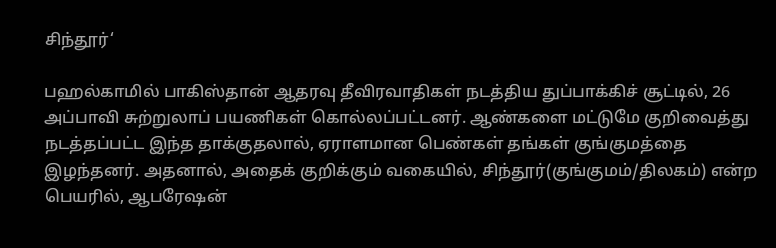சிந்தூர்‘

பஹல்காமில் பாகிஸ்தான் ஆதரவு தீவிரவாதிகள் நடத்திய துப்பாக்கிச் சூட்டில், 26 அப்பாவி சுற்றுலாப் பயணிகள் கொல்லப்பட்டனர். ஆண்களை மட்டுமே குறிவைத்து நடத்தப்பட்ட இந்த தாக்குதலால், ஏராளமான பெண்கள் தங்கள் குங்குமத்தை இழந்தனர். அதனால், அதைக் குறிக்கும் வகையில், சிந்தூர்(குங்குமம்/திலகம்) என்ற பெயரில், ஆபரேஷன்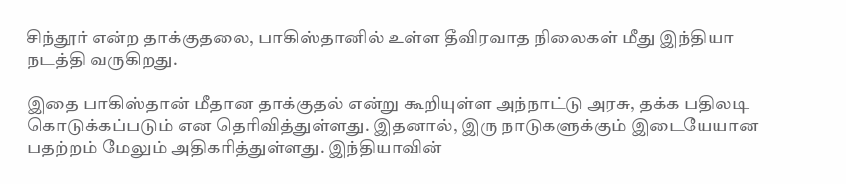சிந்தூர் என்ற தாக்குதலை, பாகிஸ்தானில் உள்ள தீவிரவாத நிலைகள் மீது இந்தியா நடத்தி வருகிறது.

இதை பாகிஸ்தான் மீதான தாக்குதல் என்று கூறியுள்ள அந்நாட்டு அரசு, தக்க பதிலடி கொடுக்கப்படும் என தெரிவித்துள்ளது. இதனால், இரு நாடுகளுக்கும் இடையேயான பதற்றம் மேலும் அதிகரித்துள்ளது. இந்தியாவின்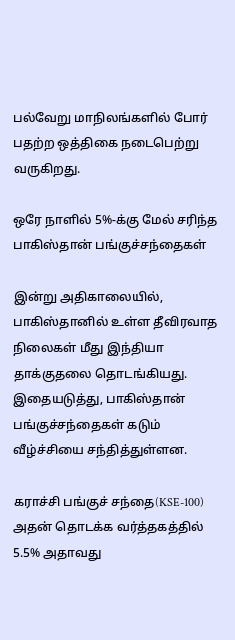பல்வேறு மாநிலங்களில் போர் பதற்ற ஒத்திகை நடைபெற்று வருகிறது.

ஒரே நாளில் 5%-க்கு மேல் சரிந்த பாகிஸ்தான் பங்குச்சந்தைகள்

இன்று அதிகாலையில், பாகிஸ்தானில் உள்ள தீவிரவாத நிலைகள் மீது இந்தியா தாக்குதலை தொடங்கியது. இதையடுத்து, பாகிஸ்தான் பங்குச்சந்தைகள் கடும் வீழ்ச்சியை சந்தித்துள்ளன.

கராச்சி பங்குச் சந்தை(KSE-100) அதன் தொடக்க வர்த்தகத்தில் 5.5% அதாவது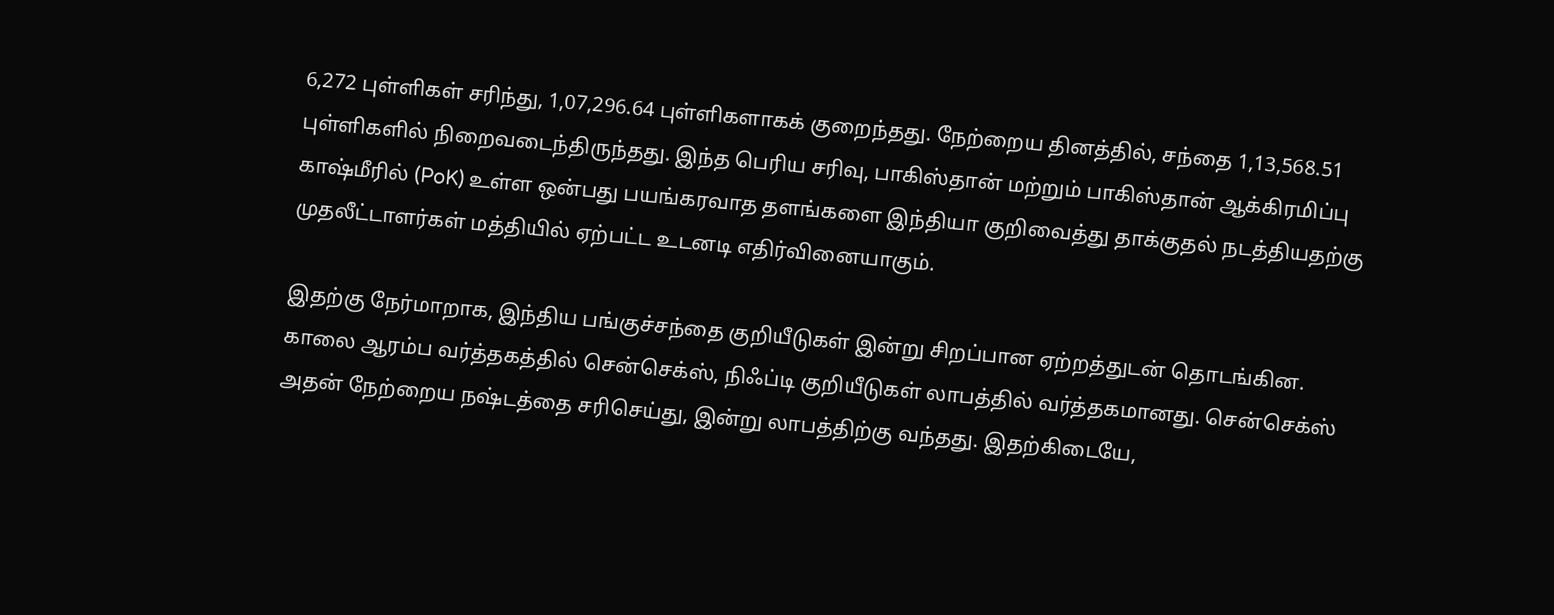6,272 புள்ளிகள் சரிந்து, 1,07,296.64 புள்ளிகளாகக் குறைந்தது. நேற்றைய தினத்தில், சந்தை 1,13,568.51 புள்ளிகளில் நிறைவடைந்திருந்தது. இந்த பெரிய சரிவு, பாகிஸ்தான் மற்றும் பாகிஸ்தான் ஆக்கிரமிப்பு காஷ்மீரில் (PoK) உள்ள ஒன்பது பயங்கரவாத தளங்களை இந்தியா குறிவைத்து தாக்குதல் நடத்தியதற்கு முதலீட்டாளர்கள் மத்தியில் ஏற்பட்ட உடனடி எதிர்வினையாகும்.

இதற்கு நேர்மாறாக, இந்திய பங்குச்சந்தை குறியீடுகள் இன்று சிறப்பான ஏற்றத்துடன் தொடங்கின. காலை ஆரம்ப வர்த்தகத்தில் சென்செக்ஸ், நிஃப்டி குறியீடுகள் லாபத்தில் வர்த்தகமானது. சென்செக்ஸ் அதன் நேற்றைய நஷ்டத்தை சரிசெய்து, இன்று லாபத்திற்கு வந்தது. இதற்கிடையே,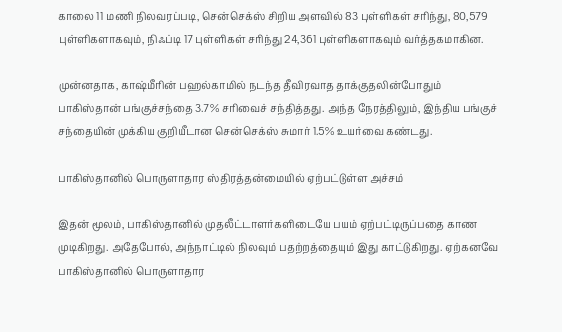காலை 11 மணி நிலவரப்படி, சென்செக்ஸ் சிறிய அளவில் 83 புள்ளிகள் சரிந்து, 80,579 புள்ளிகளாகவும், நிஃப்டி 17 புள்ளிகள் சரிந்து 24,361 புள்ளிகளாகவும் வர்த்தகமாகின.

முன்னதாக, காஷ்மீரின் பஹல்காமில் நடந்த தீவிரவாத தாக்குதலின்போதும் பாகிஸ்தான் பங்குச்சந்தை 3.7% சரிவைச் சந்தித்தது. அந்த நேரத்திலும், இந்திய பங்குச் சந்தையின் முக்கிய குறியீடான சென்செக்ஸ் சுமார் 1.5% உயர்வை கண்டது.

பாகிஸ்தானில் பொருளாதார ஸ்திரத்தன்மையில் ஏற்பட்டுள்ள அச்சம்

இதன் மூலம், பாகிஸ்தானில் முதலீட்டாளர்களிடையே பயம் ஏற்பட்டிருப்பதை காண முடிகிறது. அதேபோல், அந்நாட்டில் நிலவும் பதற்றத்தையும் இது காட்டுகிறது. ஏற்கனவே பாகிஸ்தானில் பொருளாதார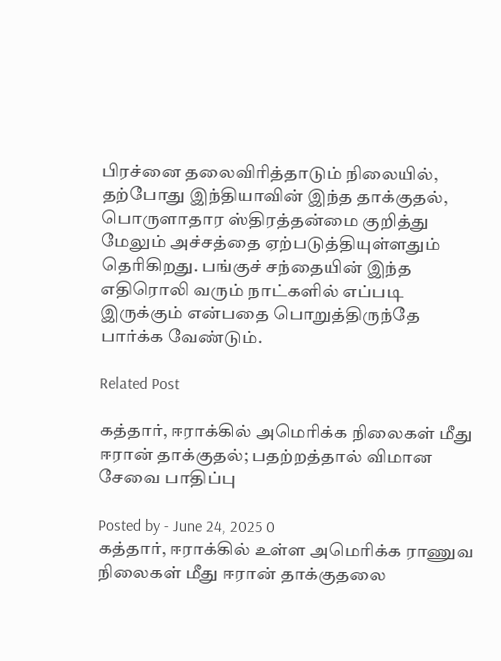பிரச்னை தலைவிரித்தாடும் நிலையில், தற்போது இந்தியாவின் இந்த தாக்குதல், பொருளாதார ஸ்திரத்தன்மை குறித்து மேலும் அச்சத்தை ஏற்படுத்தியுள்ளதும் தெரிகிறது. பங்குச் சந்தையின் இந்த எதிரொலி வரும் நாட்களில் எப்படி இருக்கும் என்பதை பொறுத்திருந்தே பார்க்க வேண்டும்.

Related Post

கத்தார், ஈராக்கில் அமெரிக்க நிலைகள் மீது ஈரான் தாக்குதல்; பதற்றத்தால் விமான சேவை பாதிப்பு

Posted by - June 24, 2025 0
கத்தார், ஈராக்கில் உள்ள அமெரிக்க ராணுவ நிலைகள் மீது ஈரான் தாக்குதலை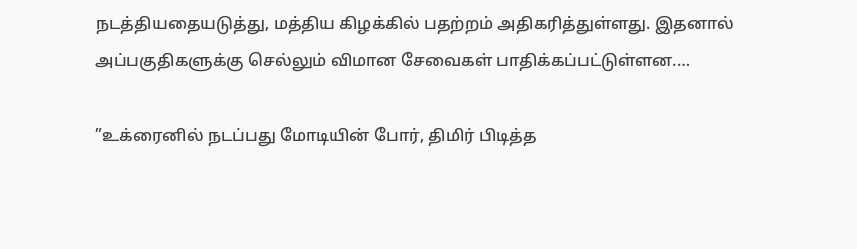நடத்தியதையடுத்து, மத்திய கிழக்கில் பதற்றம் அதிகரித்துள்ளது. இதனால் அப்பகுதிகளுக்கு செல்லும் விமான சேவைகள் பாதிக்கப்பட்டுள்ளன.…

”உக்ரைனில் நடப்பது மோடியின் போர், திமிர் பிடித்த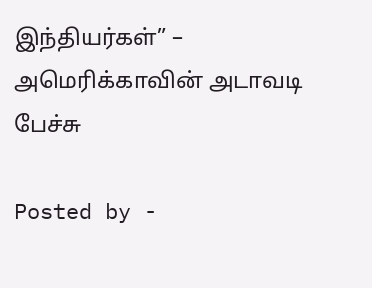இந்தியர்கள்” – அமெரிக்காவின் அடாவடி பேச்சு

Posted by -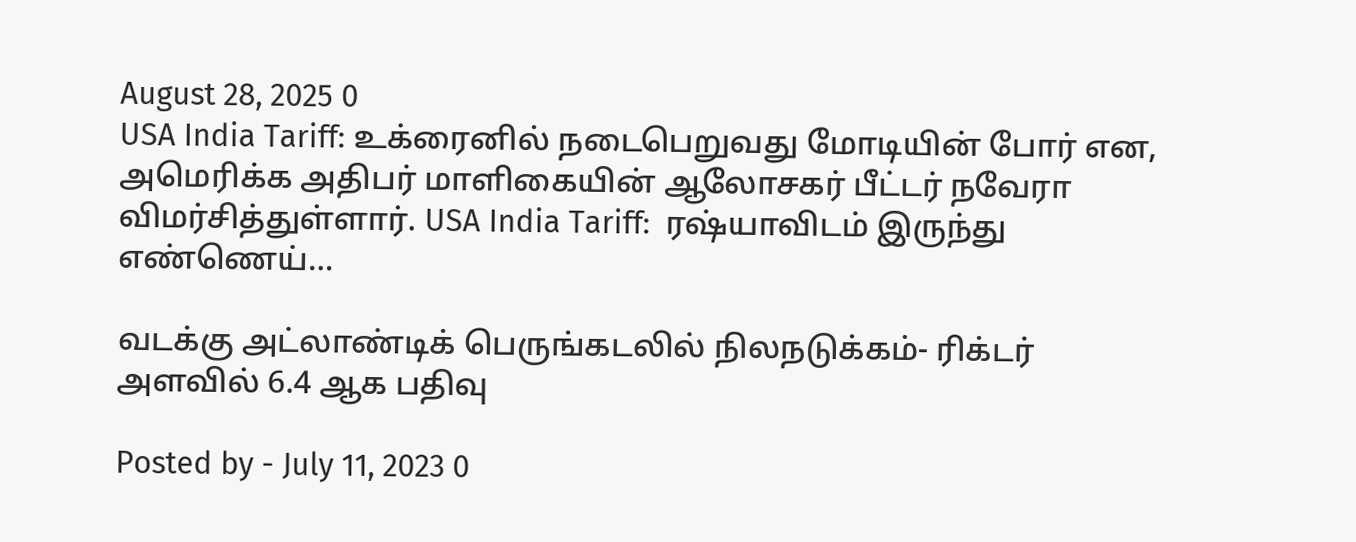August 28, 2025 0
USA India Tariff: உக்ரைனில் நடைபெறுவது மோடியின் போர் என, அமெரிக்க அதிபர் மாளிகையின் ஆலோசகர் பீட்டர் நவேரா விமர்சித்துள்ளார். USA India Tariff:  ரஷ்யாவிடம் இருந்து எண்ணெய்…

வடக்கு அட்லாண்டிக் பெருங்கடலில் நிலநடுக்கம்- ரிக்டர் அளவில் 6.4 ஆக பதிவு

Posted by - July 11, 2023 0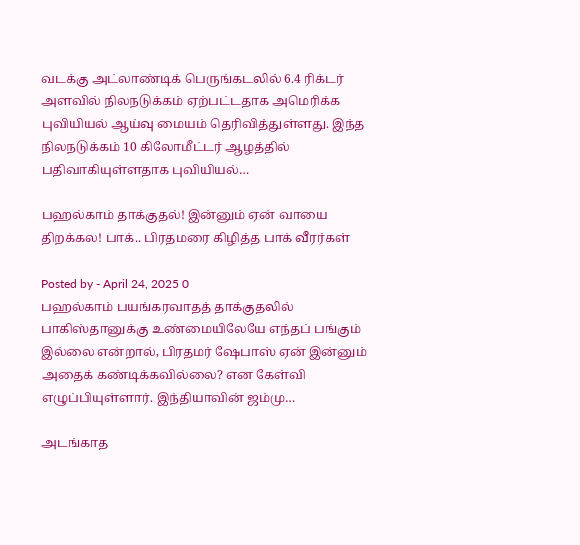வடக்கு அட்லாண்டிக் பெருங்கடலில் 6.4 ரிக்டர் அளவில் நிலநடுக்கம் ஏற்பட்டதாக அமெரிக்க புவியியல் ஆய்வு மையம் தெரிவித்துள்ளது. இந்த நிலநடுக்கம் 10 கிலோமீட்டர் ஆழத்தில் பதிவாகியுள்ளதாக புவியியல்…

பஹல்காம் தாக்குதல்! இன்னும் ஏன் வாயை திறக்கல! பாக்.. பிரதமரை கிழித்த பாக் வீரர்கள்

Posted by - April 24, 2025 0
பஹல்காம் பயங்கரவாதத் தாக்குதலில் பாகிஸ்தானுக்கு உண்மையிலேயே எந்தப் பங்கும் இல்லை என்றால், பிரதமர் ஷேபாஸ் ஏன் இன்னும் அதைக் கண்டிக்கவில்லை? என கேள்வி எழுப்பியுள்ளார். இந்தியாவின் ஜம்மு…

அடங்காத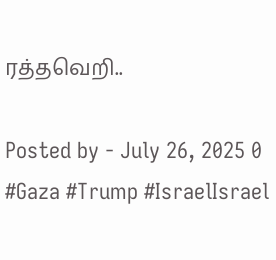ரத்தவெறி..

Posted by - July 26, 2025 0
#Gaza #Trump #IsraelIsrael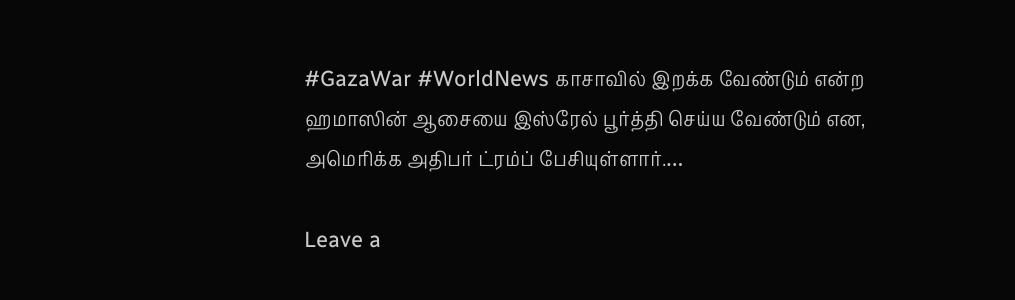#GazaWar #WorldNews காசாவில் இறக்க வேண்டும் என்ற ஹமாஸின் ஆசையை இஸ்ரேல் பூர்த்தி செய்ய வேண்டும் என, அமெரிக்க அதிபர் ட்ரம்ப் பேசியுள்ளார்.…

Leave a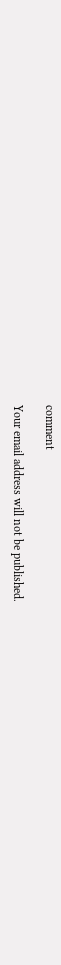comment

Your email address will not be published.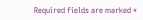Required fields are marked *